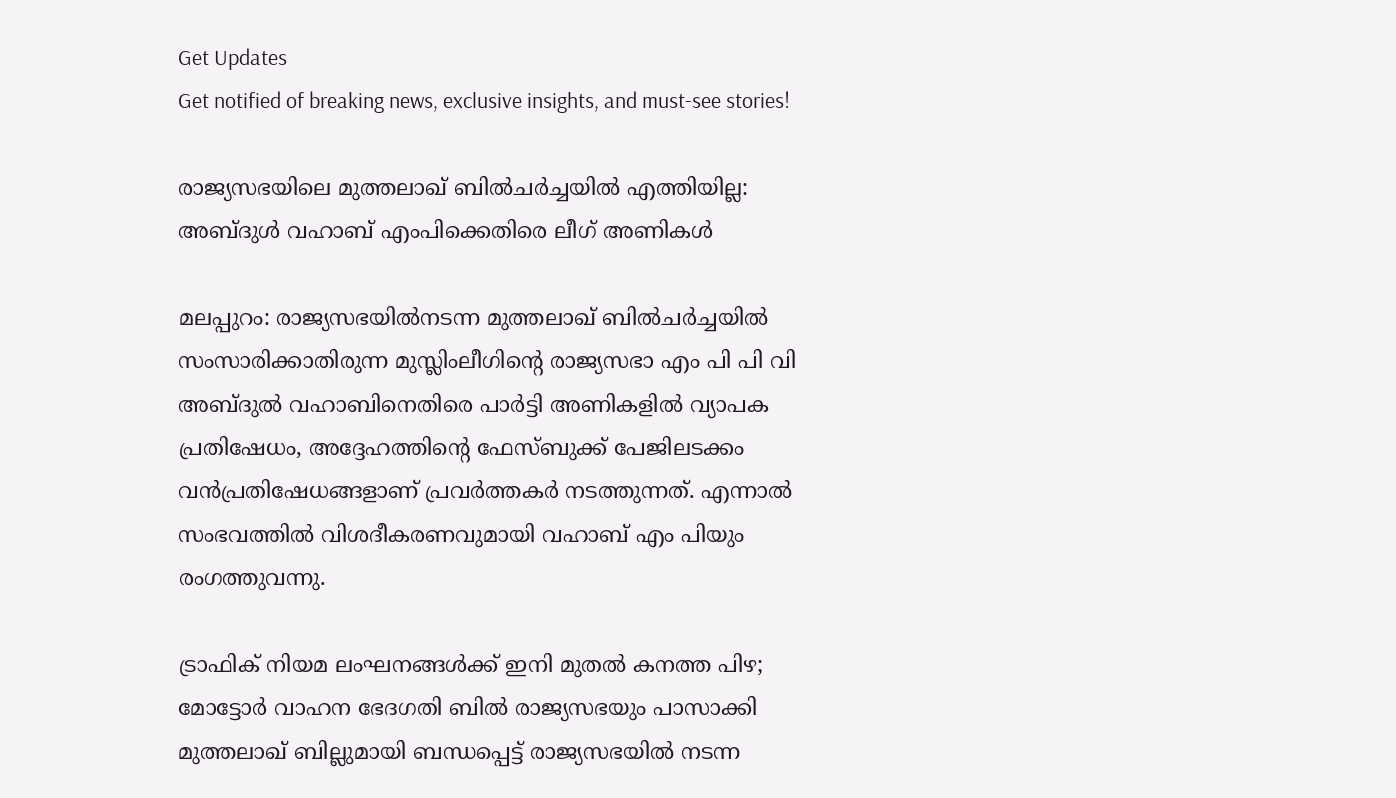Get Updates
Get notified of breaking news, exclusive insights, and must-see stories!

രാജ്യസഭയിലെ മുത്തലാഖ് ബില്‍ചര്‍ച്ചയില്‍ എത്തിയില്ല: അബ്ദുള്‍ വഹാബ് എംപിക്കെതിരെ ലീഗ് അണികള്‍

മലപ്പുറം: രാജ്യസഭയില്‍നടന്ന മുത്തലാഖ് ബില്‍ചര്‍ച്ചയില്‍ സംസാരിക്കാതിരുന്ന മുസ്ലിംലീഗിന്റെ രാജ്യസഭാ എം പി പി വി അബ്ദുല്‍ വഹാബിനെതിരെ പാര്‍ട്ടി അണികളില്‍ വ്യാപക പ്രതിഷേധം, അദ്ദേഹത്തിന്റെ ഫേസ്ബുക്ക് പേജിലടക്കം വന്‍പ്രതിഷേധങ്ങളാണ് പ്രവര്‍ത്തകര്‍ നടത്തുന്നത്. എന്നാല്‍ സംഭവത്തില്‍ വിശദീകരണവുമായി വഹാബ് എം പിയും രംഗത്തുവന്നു.

ട്രാഫിക് നിയമ ലംഘനങ്ങൾക്ക് ഇനി മുതൽ കനത്ത പിഴ; മോട്ടോർ വാഹന ഭേദഗതി ബിൽ രാജ്യസഭയും പാസാക്കി
മുത്തലാഖ് ബില്ലുമായി ബന്ധപ്പെട്ട് രാജ്യസഭയില്‍ നടന്ന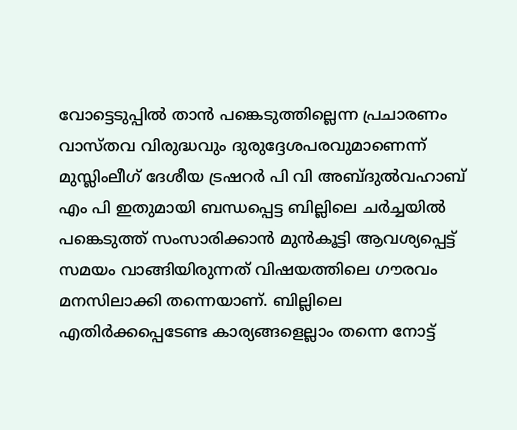വോട്ടെടുപ്പില്‍ താന്‍ പങ്കെടുത്തില്ലെന്ന പ്രചാരണം വാസ്തവ വിരുദ്ധവും ദുരുദ്ദേശപരവുമാണെന്ന് മുസ്ലിംലീഗ് ദേശീയ ട്രഷറര്‍ പി വി അബ്ദുല്‍വഹാബ് എം പി ഇതുമായി ബന്ധപ്പെട്ട ബില്ലിലെ ചര്‍ച്ചയില്‍ പങ്കെടുത്ത് സംസാരിക്കാന്‍ മുന്‍കൂട്ടി ആവശ്യപ്പെട്ട് സമയം വാങ്ങിയിരുന്നത് വിഷയത്തിലെ ഗൗരവം മനസിലാക്കി തന്നെയാണ്. ബില്ലിലെ എതിര്‍ക്കപ്പെടേണ്ട കാര്യങ്ങളെല്ലാം തന്നെ നോട്ട്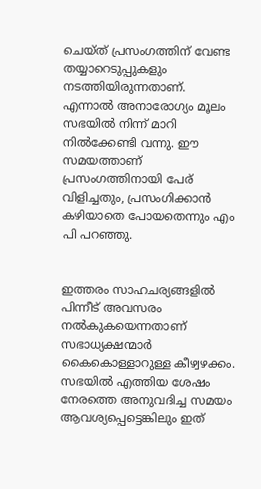ചെയ്ത് പ്രസംഗത്തിന് വേണ്ട തയ്യാറെടുപ്പുകളും നടത്തിയിരുന്നതാണ്. എന്നാല്‍ അനാരോഗ്യം മൂലം സഭയില്‍ നിന്ന് മാറി നില്‍ക്കേണ്ടി വന്നു. ഈ സമയത്താണ് പ്രസംഗത്തിനായി പേര് വിളിച്ചതും, പ്രസംഗിക്കാന്‍ കഴിയാതെ പോയതെന്നും എം പി പറഞ്ഞു.


ഇത്തരം സാഹചര്യങ്ങളില്‍ പിന്നീട് അവസരം നല്‍കുകയെന്നതാണ് സഭാധ്യക്ഷന്മാര്‍ കൈകൊള്ളാറുള്ള കീഴ്വഴക്കം. സഭയില്‍ എത്തിയ ശേഷം നേരത്തെ അനുവദിച്ച സമയം ആവശ്യപ്പെട്ടെങ്കിലും ഇത്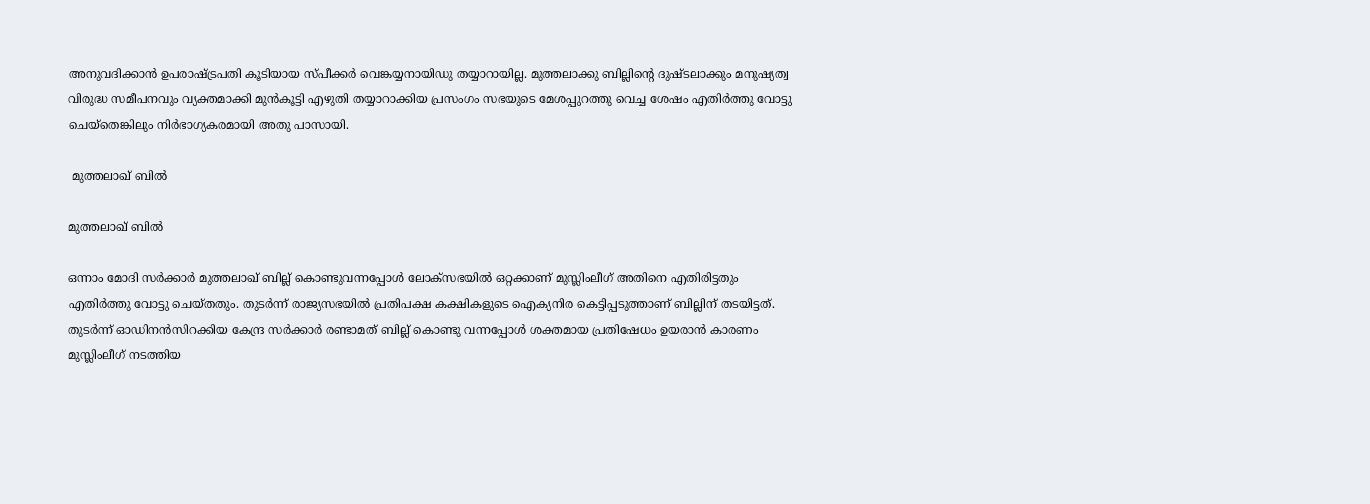അനുവദിക്കാന്‍ ഉപരാഷ്ട്രപതി കൂടിയായ സ്പീക്കര്‍ വെങ്കയ്യനായിഡു തയ്യാറായില്ല. മുത്തലാക്കു ബില്ലിന്റെ ദുഷ്ടലാക്കും മനുഷ്യത്വ വിരുദ്ധ സമീപനവും വ്യക്തമാക്കി മുന്‍കൂട്ടി എഴുതി തയ്യാറാക്കിയ പ്രസംഗം സഭയുടെ മേശപ്പുറത്തു വെച്ച ശേഷം എതിര്‍ത്തു വോട്ടു ചെയ്തെങ്കിലും നിര്‍ഭാഗ്യകരമായി അതു പാസായി.

 മുത്തലാഖ് ബില്‍

മുത്തലാഖ് ബില്‍

ഒന്നാം മോദി സര്‍ക്കാര്‍ മുത്തലാഖ് ബില്ല് കൊണ്ടുവന്നപ്പോള്‍ ലോക്സഭയില്‍ ഒറ്റക്കാണ് മുസ്ലിംലീഗ് അതിനെ എതിരിട്ടതും എതിര്‍ത്തു വോട്ടു ചെയ്തതും. തുടര്‍ന്ന് രാജ്യസഭയില്‍ പ്രതിപക്ഷ കക്ഷികളുടെ ഐക്യനിര കെട്ടിപ്പടുത്താണ് ബില്ലിന് തടയിട്ടത്. തുടര്‍ന്ന് ഓഡിനന്‍സിറക്കിയ കേന്ദ്ര സര്‍ക്കാര്‍ രണ്ടാമത് ബില്ല് കൊണ്ടു വന്നപ്പോള്‍ ശക്തമായ പ്രതിഷേധം ഉയരാന്‍ കാരണം മുസ്ലിംലീഗ് നടത്തിയ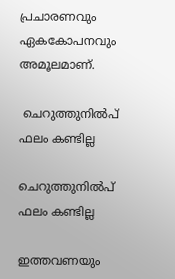പ്രചാരണവും ഏകകോപനവും അമൂലമാണ്.

 ചെറുത്തുനില്‍പ് ഫലം കണ്ടില്ല

ചെറുത്തുനില്‍പ് ഫലം കണ്ടില്ല

ഇത്തവണയും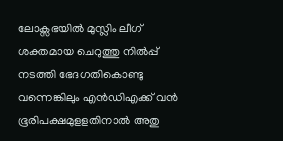ലോക്സഭയില്‍ മുസ്ലിം ലീഗ് ശക്തമായ ചെറുത്തു നില്‍പ്പ് നടത്തി ഭേദഗതികൊണ്ടു വന്നെങ്കിലും എന്‍ഡിഎക്ക് വന്‍ ഭൂരിപക്ഷമുളളതിനാല്‍ അതു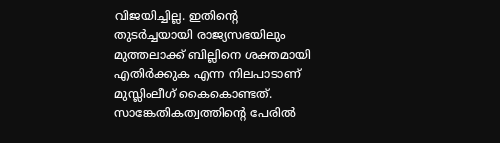വിജയിച്ചില്ല. ഇതിന്റെ തുടര്‍ച്ചയായി രാജ്യസഭയിലും മുത്തലാക്ക് ബില്ലിനെ ശക്തമായി എതിര്‍ക്കുക എന്ന നിലപാടാണ് മുസ്ലിംലീഗ് കൈകൊണ്ടത്. സാങ്കേതികത്വത്തിന്റെ പേരില്‍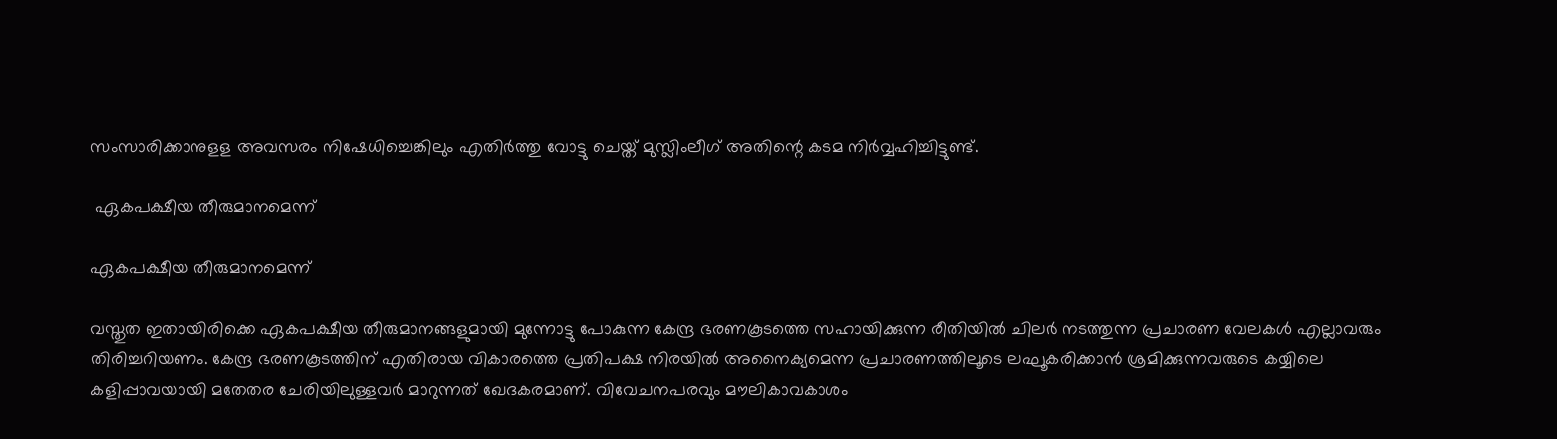സംസാരിക്കാനുളള അവസരം നിഷേധിച്ചെങ്കിലും എതിര്‍ത്തു വോട്ടു ചെയ്ത് മുസ്ലിംലീഗ് അതിന്റെ കടമ നിര്‍വ്വഹിച്ചിട്ടുണ്ട്.

 ഏകപക്ഷീയ തീരുമാനമെന്ന്

ഏകപക്ഷീയ തീരുമാനമെന്ന്

വസ്തുത ഇതായിരിക്കെ ഏകപക്ഷീയ തീരുമാനങ്ങളുമായി മുന്നോട്ടു പോകുന്ന കേന്ദ്ര ഭരണകൂടത്തെ സഹായിക്കുന്ന രീതിയില്‍ ചിലര്‍ നടത്തുന്ന പ്രചാരണ വേലകള്‍ എല്ലാവരും തിരിച്ചറിയണം. കേന്ദ്ര ഭരണകൂടത്തിന് എതിരായ വികാരത്തെ പ്രതിപക്ഷ നിരയില്‍ അനൈക്യമെന്ന പ്രചാരണത്തിലൂടെ ലഘൂകരിക്കാന്‍ ശ്രമിക്കുന്നവരുടെ കയ്യിലെ കളിപ്പാവയായി മതേതര ചേരിയിലുള്ളവര്‍ മാറുന്നത് ഖേദകരമാണ്. വിവേചനപരവും മൗലികാവകാശം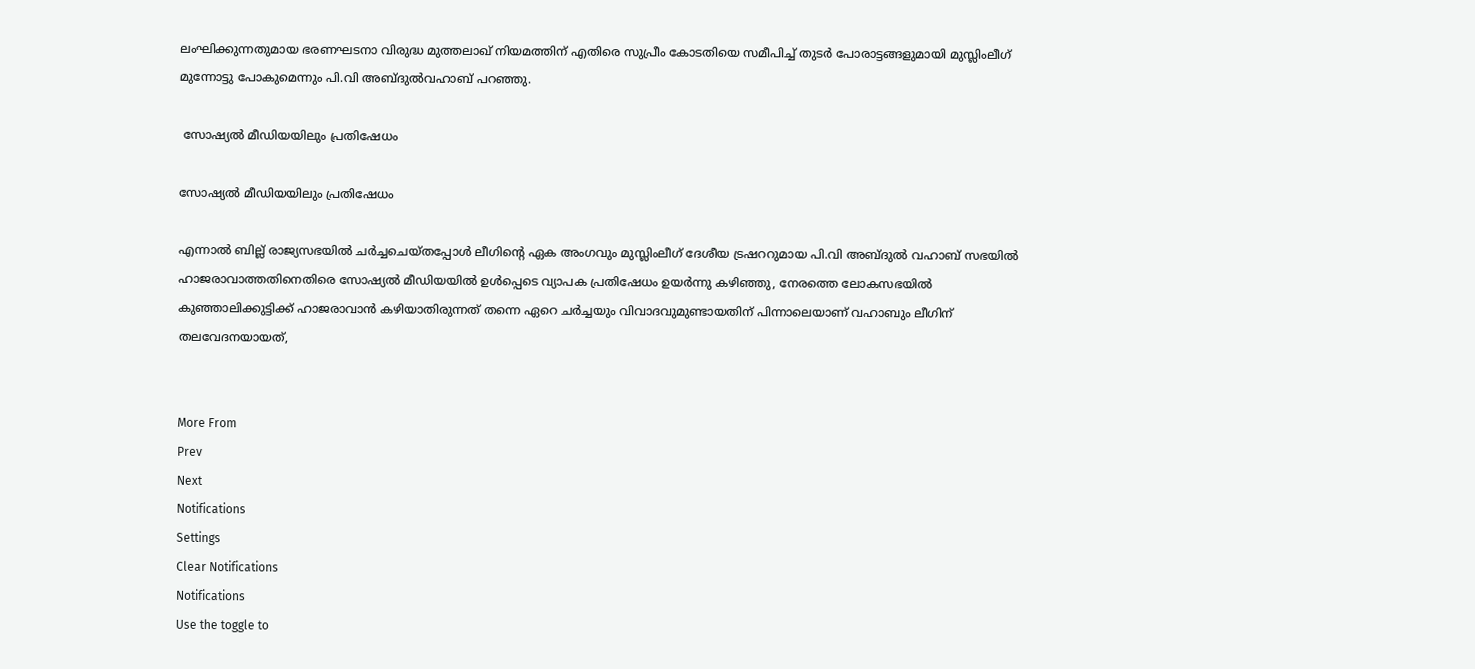ലംഘിക്കുന്നതുമായ ഭരണഘടനാ വിരുദ്ധ മുത്തലാഖ് നിയമത്തിന് എതിരെ സുപ്രീം കോടതിയെ സമീപിച്ച് തുടര്‍ പോരാട്ടങ്ങളുമായി മുസ്ലിംലീഗ് മുന്നോട്ടു പോകുമെന്നും പി.വി അബ്ദുല്‍വഹാബ് പറഞ്ഞു.

 സോഷ്യല്‍ മീഡിയയിലും പ്രതിഷേധം

സോഷ്യല്‍ മീഡിയയിലും പ്രതിഷേധം

എന്നാല്‍ ബില്ല് രാജ്യസഭയില്‍ ചര്‍ച്ചചെയ്തപ്പോള്‍ ലീഗിന്റെ ഏക അംഗവും മുസ്ലിംലീഗ് ദേശീയ ട്രഷററുമായ പി.വി അബ്ദുല്‍ വഹാബ് സഭയില്‍ ഹാജരാവാത്തതിനെതിരെ സോഷ്യല്‍ മീഡിയയില്‍ ഉള്‍പ്പെടെ വ്യാപക പ്രതിഷേധം ഉയര്‍ന്നു കഴിഞ്ഞു, നേരത്തെ ലോകസഭയില്‍ കുഞ്ഞാലിക്കുട്ടിക്ക് ഹാജരാവാന്‍ കഴിയാതിരുന്നത് തന്നെ ഏറെ ചര്‍ച്ചയും വിവാദവുമുണ്ടായതിന് പിന്നാലെയാണ് വഹാബും ലീഗിന് തലവേദനയായത്,


More From
Prev
Next
Notifications
Settings
Clear Notifications
Notifications
Use the toggle to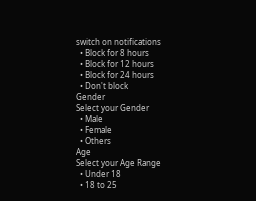switch on notifications
  • Block for 8 hours
  • Block for 12 hours
  • Block for 24 hours
  • Don't block
Gender
Select your Gender
  • Male
  • Female
  • Others
Age
Select your Age Range
  • Under 18
  • 18 to 25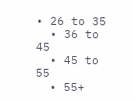• 26 to 35
  • 36 to 45
  • 45 to 55
  • 55+